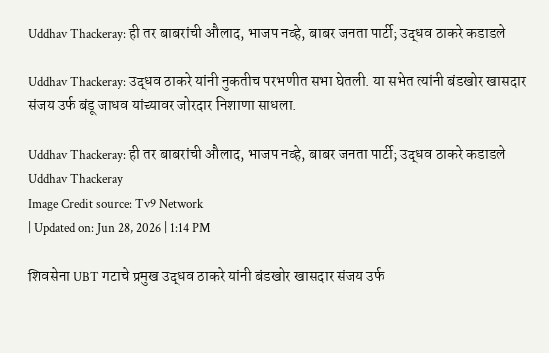Uddhav Thackeray: ही तर बाबरांची औलाद, भाजप नव्हे, बाबर जनता पार्टी; उद्धव ठाकरे कडाडले

Uddhav Thackeray: उद्धव ठाकरे यांनी नुकतीच परभणीत सभा घेतली. या सभेत त्यांनी बंडखोर खासदार संजय उर्फ बंडू जाधव यांच्यावर जोरदार निशाणा साधला.

Uddhav Thackeray: ही तर बाबरांची औलाद, भाजप नव्हे, बाबर जनता पार्टी; उद्धव ठाकरे कडाडले
Uddhav Thackeray
Image Credit source: Tv9 Network
| Updated on: Jun 28, 2026 | 1:14 PM

शिवसेना UBT गटाचे प्रमुख उद्धव ठाकरे यांनी बंडखोर खासदार संजय उर्फ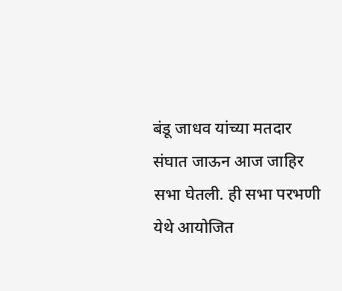बंडू जाधव यांच्या मतदार संघात जाऊन आज जाहिर सभा घेतली. ही सभा परभणी येथे आयोजित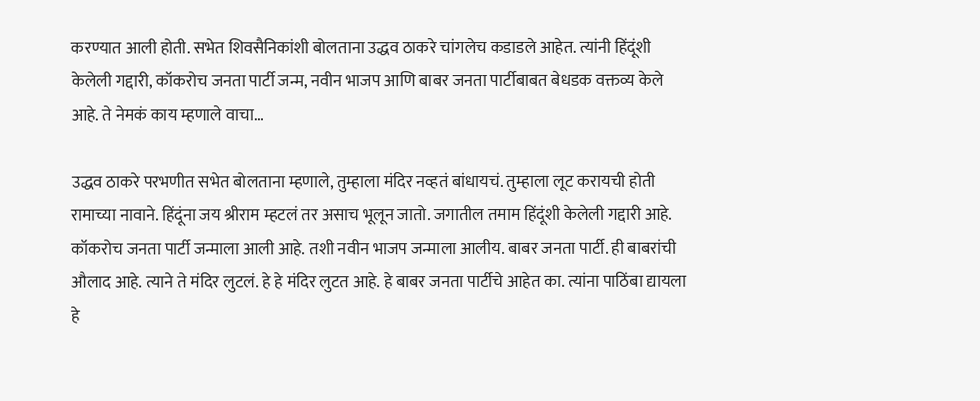करण्यात आली होती. सभेत शिवसैनिकांशी बोलताना उद्धव ठाकरे चांगलेच कडाडले आहेत. त्यांनी हिंदूंशी केलेली गद्दारी, कॉकरोच जनता पार्टी जन्म, नवीन भाजप आणि बाबर जनता पार्टीबाबत बेधडक वक्तव्य केले आहे. ते नेमकं काय म्हणाले वाचा…

उद्धव ठाकरे परभणीत सभेत बोलताना म्हणाले, तुम्हाला मंदिर नव्हतं बांधायचं. तुम्हाला लूट करायची होती रामाच्या नावाने. हिंदूंना जय श्रीराम म्हटलं तर असाच भूलून जातो. जगातील तमाम हिंदूंशी केलेली गद्दारी आहे. कॉकरोच जनता पार्टी जन्माला आली आहे. तशी नवीन भाजप जन्माला आलीय. बाबर जनता पार्टी. ही बाबरांची औलाद आहे. त्याने ते मंदिर लुटलं. हे हे मंदिर लुटत आहे. हे बाबर जनता पार्टीचे आहेत का. त्यांना पाठिंबा द्यायला हे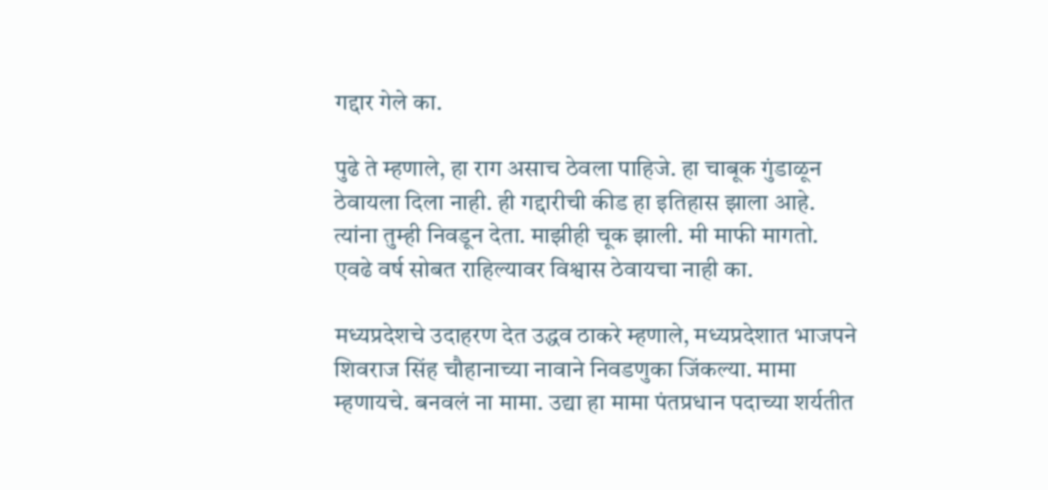गद्दार गेले का.

पुढे ते म्हणाले, हा राग असाच ठेवला पाहिजे. हा चाबूक गुंडाळून ठेवायला दिला नाही. ही गद्दारीची कीड हा इतिहास झाला आहे. त्यांना तुम्ही निवडून देता. माझीही चूक झाली. मी माफी मागतो. एवढे वर्ष सोबत राहिल्यावर विश्वास ठेवायचा नाही का.

मध्यप्रदेशचे उदाहरण देत उद्धव ठाकरे म्हणाले, मध्यप्रदेशात भाजपने शिवराज सिंह चौहानाच्या नावाने निवडणुका जिंकल्या. मामा म्हणायचे. बनवलं ना मामा. उद्या हा मामा पंतप्रधान पदाच्या शर्यतीत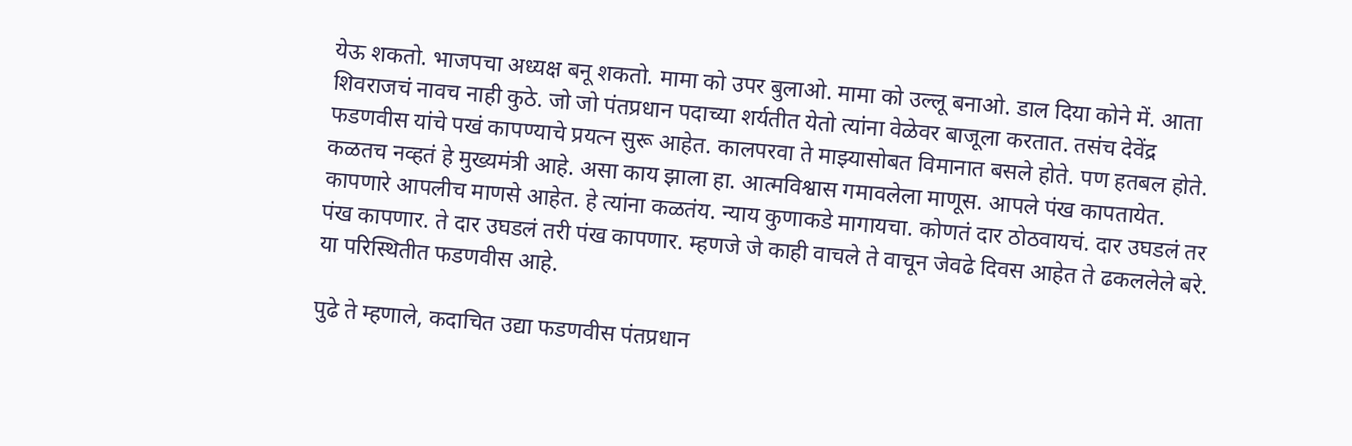येऊ शकतो. भाजपचा अध्यक्ष बनू शकतो. मामा को उपर बुलाओ. मामा को उल्लू बनाओ. डाल दिया कोने में. आता शिवराजचं नावच नाही कुठे. जो जो पंतप्रधान पदाच्या शर्यतीत येतो त्यांना वेळेवर बाजूला करतात. तसंच देवेंद्र फडणवीस यांचे पखं कापण्याचे प्रयत्न सुरू आहेत. कालपरवा ते माझ्यासोबत विमानात बसले होते. पण हतबल होते. कळतच नव्हतं हे मुख्यमंत्री आहे. असा काय झाला हा. आत्मविश्वास गमावलेला माणूस. आपले पंख कापतायेत. कापणारे आपलीच माणसे आहेत. हे त्यांना कळतंय. न्याय कुणाकडे मागायचा. कोणतं दार ठोठवायचं. दार उघडलं तर पंख कापणार. ते दार उघडलं तरी पंख कापणार. म्हणजे जे काही वाचले ते वाचून जेवढे दिवस आहेत ते ढकललेले बरे. या परिस्थितीत फडणवीस आहे.

पुढे ते म्हणाले, कदाचित उद्या फडणवीस पंतप्रधान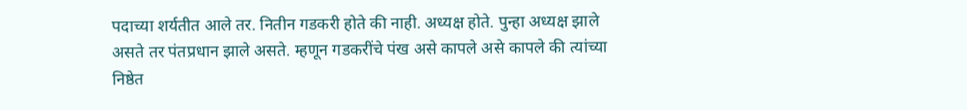पदाच्या शर्यतीत आले तर. नितीन गडकरी होते की नाही. अध्यक्ष होते. पुन्हा अध्यक्ष झाले असते तर पंतप्रधान झाले असते. म्हणून गडकरींचे पंख असे कापले असे कापले की त्यांच्या निष्ठेत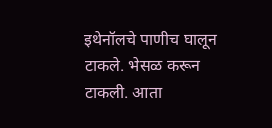इथेनॉलचे पाणीच घालून टाकले. भेसळ करून टाकली. आता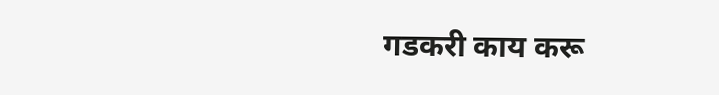गडकरी काय करू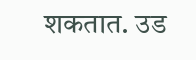शकतात. उड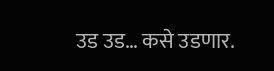उड उड… कसे उडणार.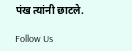पंख त्यांनी छाटले.

Follow Us